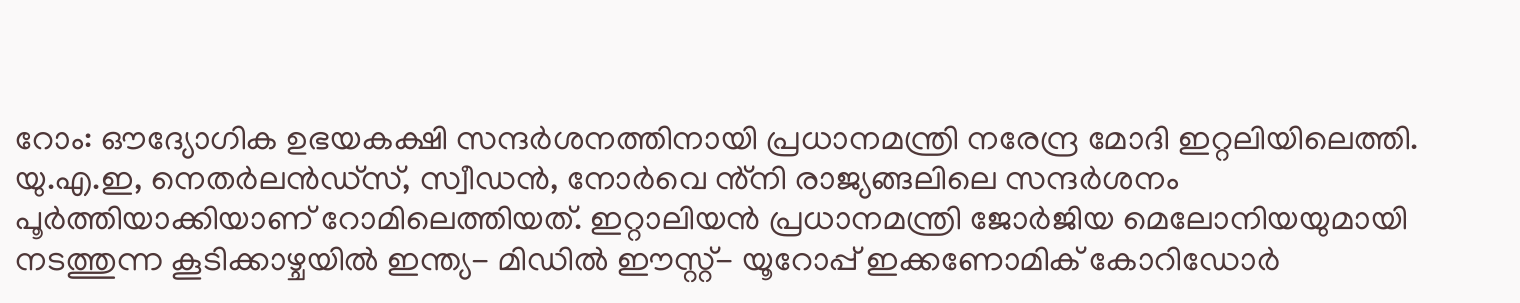റോം: ഔദ്യോഗിക ഉഭയകക്ഷി സന്ദർശനത്തിനായി പ്രധാനമന്ത്രി നരേന്ദ്ര മോദി ഇറ്റലിയിലെത്തി. യു.എ.ഇ, നെതർലൻഡ്സ്, സ്വീഡൻ, നോർവെ ൻ്നി രാജ്യങ്ങലിലെ സന്ദർശനം പൂർത്തിയാക്കിയാണ് റോമിലെത്തിയത്. ഇറ്റാലിയൻ പ്രധാനമന്ത്രി ജോർജിയ മെലോനിയയുമായി നടത്തുന്ന കൂടിക്കാഴ്ചയിൽ ഇന്ത്യ- മിഡിൽ ഈസ്റ്റ്- യൂറോപ്പ് ഇക്കണോമിക് കോറിഡോർ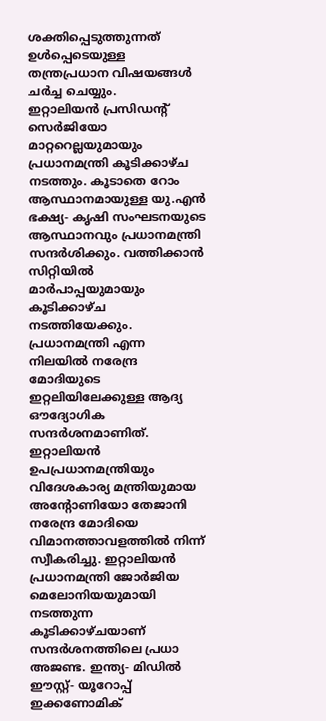ശക്തിപ്പെടുത്തുന്നത് ഉൾപ്പെടെയുള്ള തന്ത്രപ്രധാന വിഷയങ്ങൾ ചർച്ച ചെയ്യും.
ഇറ്റാലിയൻ പ്രസിഡന്റ് സെർജിയോ മാറ്ററെല്ലയുമായും പ്രധാനമന്ത്രി കൂടിക്കാഴ്ച നടത്തും. കൂടാതെ റോം ആസ്ഥാനമായുള്ള യു.എൻ ഭക്ഷ്യ- കൃഷി സംഘടനയുടെ ആസ്ഥാനവും പ്രധാനമന്ത്രി സന്ദർശിക്കും. വത്തിക്കാൻ സിറ്റിയിൽ മാർപാപ്പയുമായും കൂടിക്കാഴ്ച നടത്തിയേക്കും.
പ്രധാനമന്ത്രി എന്ന നിലയിൽ നരേന്ദ്ര മോദിയുടെ ഇറ്റലിയിലേക്കുള്ള ആദ്യ ഔദ്യോഗിക സന്ദർശനമാണിത്. ഇറ്റാലിയൻ ഉപപ്രധാനമന്ത്രിയും വിദേശകാര്യ മന്ത്രിയുമായ അന്റോണിയോ തേജാനി നരേന്ദ്ര മോദിയെ വിമാനത്താവളത്തിൽ നിന്ന് സ്വീകരിച്ചു. ഇറ്റാലിയൻ പ്രധാനമന്ത്രി ജോർജിയ മെലോനിയയുമായി നടത്തുന്ന കൂടിക്കാഴ്ചയാണ് സന്ദർശനത്തിലെ പ്രധാ അജണ്ട. ഇന്ത്യ- മിഡിൽ ഈസ്റ്റ്- യൂറോപ്പ് ഇക്കണോമിക്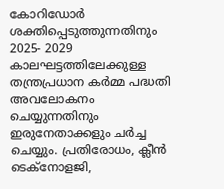കോറിഡോർ ശക്തിപ്പെടുത്തുന്നതിനും 2025- 2029 കാലഘട്ടത്തിലേക്കുള്ള തന്ത്രപ്രധാന കർമ്മ പദ്ധതി അവലോകനം ചെയ്യുന്നതിനും ഇരുനേതാക്കളും ചർച്ച ചെയ്യും. പ്രതിരോധം, ക്ലീൻ ടെക്നോളജി,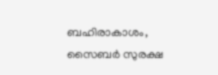ബഹിരാകാശം, സൈബർ സുരക്ഷ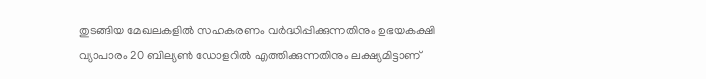തുടങ്ങിയ മേഖലകളിൽ സഹകരണം വർദ്ധിപ്പിക്കുന്നതിനും ഉഭയകക്ഷി വ്യാപാരം 20 ബില്യൺ ഡോളറിൽ എത്തിക്കുന്നതിനും ലക്ഷ്യമിട്ടാണ്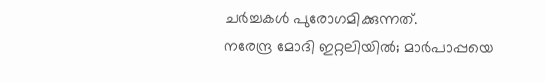ചർച്ചകൾ പുരോഗമിക്കുന്നത്.
നരേന്ദ്ര മോദി ഇറ്റലിയിൽ; മാർപാപ്പയെ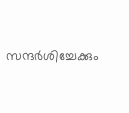സന്ദർശിച്ചേക്കും